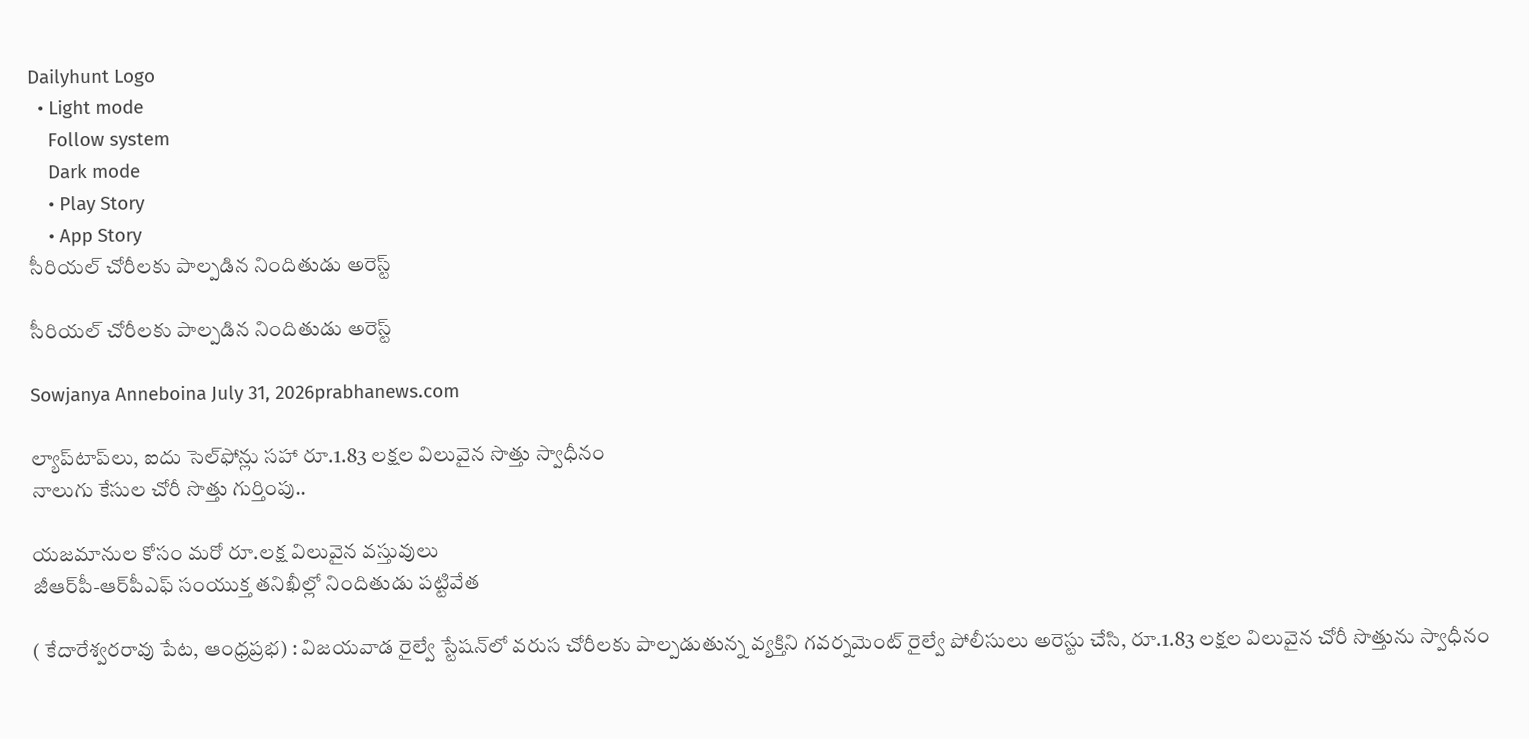Dailyhunt Logo
  • Light mode
    Follow system
    Dark mode
    • Play Story
    • App Story
సీరియల్ చోరీలకు పాల్పడిన నిందితుడు అరెస్ట్

సీరియల్ చోరీలకు పాల్పడిన నిందితుడు అరెస్ట్

Sowjanya Anneboina July 31, 2026prabhanews.com

ల్యాప్‌టాప్‌లు, ఐదు సెల్‌ఫోన్లు సహా రూ.1.83 లక్షల విలువైన సొత్తు స్వాధీనం
నాలుగు కేసుల చోరీ సొత్తు గుర్తింపు..

యజమానుల కోసం మరో రూ.లక్ష విలువైన వస్తువులు
జీఆర్‌పీ-ఆర్‌పీఎఫ్ సంయుక్త తనిఖీల్లో నిందితుడు పట్టివేత

( కేదారేశ్వరరావు పేట, ఆంధ్రప్రభ) : విజయవాడ రైల్వే స్టేషన్‌లో వరుస చోరీలకు పాల్పడుతున్న వ్యక్తిని గవర్నమెంట్ రైల్వే పోలీసులు అరెస్టు చేసి, రూ.1.83 లక్షల విలువైన చోరీ సొత్తును స్వాధీనం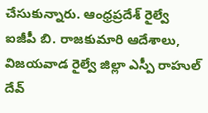చేసుకున్నారు. ఆంధ్రప్రదేశ్ రైల్వే ఐజీపీ బి. రాజకుమారి ఆదేశాలు, విజయవాడ రైల్వే జిల్లా ఎస్పీ రాహుల్ దేవ్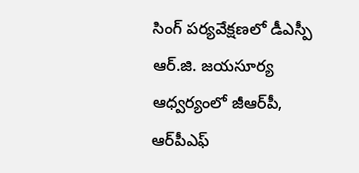సింగ్ పర్యవేక్షణలో డీఎస్పీ ఆర్.జి. జయసూర్య ఆధ్వర్యంలో జీఆర్‌పీ, ఆర్‌పీఎఫ్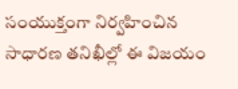సంయుక్తంగా నిర్వహించిన సాధారణ తనిఖీల్లో ఈ విజయం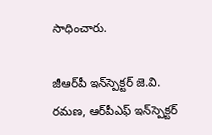సాధించారు.

జీఆర్‌పీ ఇన్‌స్పెక్టర్ జె.వి. రమణ, ఆర్‌పీఎఫ్ ఇన్‌స్పెక్టర్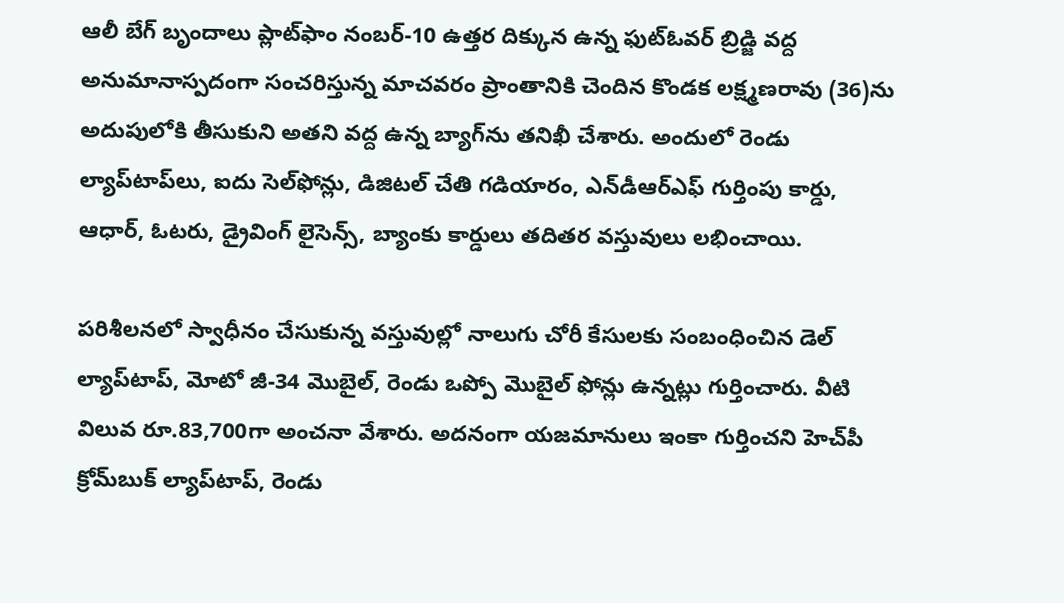ఆలీ బేగ్ బృందాలు ప్లాట్‌ఫాం నంబర్-10 ఉత్తర దిక్కున ఉన్న ఫుట్‌ఓవర్ బ్రిడ్జి వద్ద అనుమానాస్పదంగా సంచరిస్తున్న మాచవరం ప్రాంతానికి చెందిన కొండక లక్ష్మణరావు (36)ను అదుపులోకి తీసుకుని అతని వద్ద ఉన్న బ్యాగ్‌ను తనిఖీ చేశారు. అందులో రెండు ల్యాప్‌టాప్‌లు, ఐదు సెల్‌ఫోన్లు, డిజిటల్ చేతి గడియారం, ఎన్‌డీఆర్‌ఎఫ్ గుర్తింపు కార్డు, ఆధార్, ఓటరు, డ్రైవింగ్ లైసెన్స్, బ్యాంకు కార్డులు తదితర వస్తువులు లభించాయి.

పరిశీలనలో స్వాధీనం చేసుకున్న వస్తువుల్లో నాలుగు చోరీ కేసులకు సంబంధించిన డెల్ ల్యాప్‌టాప్‌, మోటో జీ-34 మొబైల్‌, రెండు ఒప్పో మొబైల్‌ ఫోన్లు ఉన్నట్లు గుర్తించారు. వీటి విలువ రూ.83,700గా అంచనా వేశారు. అదనంగా యజమానులు ఇంకా గుర్తించని హెచ్‌పీ క్రోమ్‌బుక్ ల్యాప్‌టాప్‌, రెండు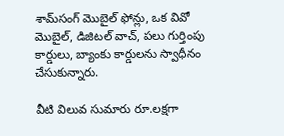శామ్‌సంగ్ మొబైల్‌ ఫోన్లు, ఒక వివో మొబైల్‌, డిజిటల్ వాచ్‌, పలు గుర్తింపు కార్డులు, బ్యాంకు కార్డులను స్వాధీనం చేసుకున్నారు.

వీటి విలువ సుమారు రూ.లక్షగా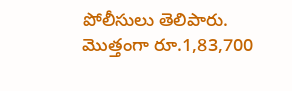పోలీసులు తెలిపారు. మొత్తంగా రూ.1,83,700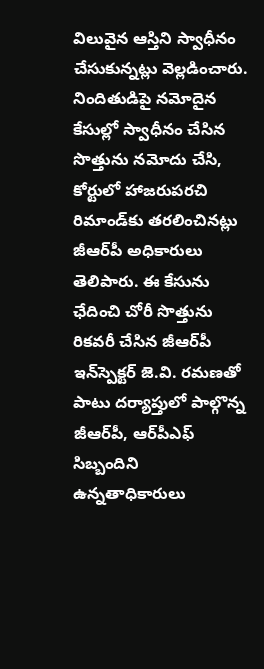విలువైన ఆస్తిని స్వాధీనం చేసుకున్నట్లు వెల్లడించారు. నిందితుడిపై నమోదైన కేసుల్లో స్వాధీనం చేసిన సొత్తును నమోదు చేసి, కోర్టులో హాజరుపరచి రిమాండ్‌కు తరలించినట్లు జీఆర్‌పీ అధికారులు తెలిపారు. ఈ కేసును ఛేదించి చోరీ సొత్తును రికవరీ చేసిన జీఆర్‌పీ ఇన్‌స్పెక్టర్ జె.వి. రమణతో పాటు దర్యాప్తులో పాల్గొన్న జీఆర్‌పీ, ఆర్‌పీఎఫ్ సిబ్బందిని ఉన్నతాధికారులు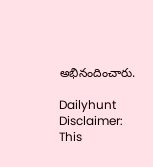అభినందించారు.

Dailyhunt
Disclaimer: This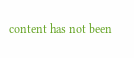content has not been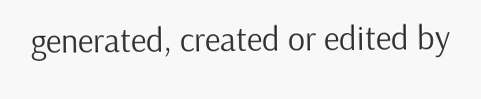generated, created or edited by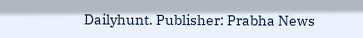Dailyhunt. Publisher: Prabha News